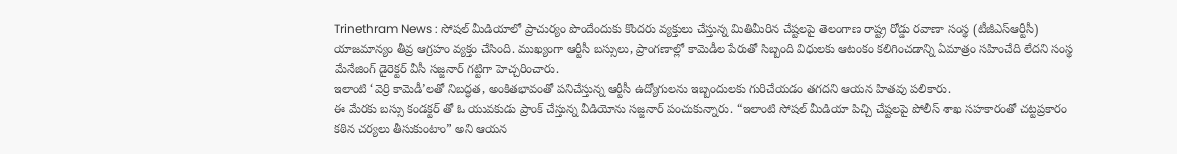Trinethram News : సోషల్ మీడియాలో ప్రాచుర్యం పొందేందుకు కొందరు వ్యక్తులు చేస్తున్న మితిమీరిన చేష్టలపై తెలంగాణ రాష్ట్ర రోడ్డు రవాణా సంస్థ (టీజీఎస్ఆర్టీసీ) యాజమాన్యం తీవ్ర ఆగ్రహం వ్యక్తం చేసింది. ముఖ్యంగా ఆర్టీసీ బస్సులు, ప్రాంగణాల్లో కామెడీల పేరుతో సిబ్బంది విధులకు ఆటంకం కలిగించడాన్ని ఏమాత్రం సహించేది లేదని సంస్థ మేనేజింగ్ డైరెక్టర్ వీసీ సజ్జనార్ గట్టిగా హెచ్చరించారు.
ఇలాంటి ‘వెర్రి కామెడీ’లతో నిబద్ధత, అంకితభావంతో పనిచేస్తున్న ఆర్టీసీ ఉద్యోగులను ఇబ్బందులకు గురిచేయడం తగదని ఆయన హితవు పలికారు.
ఈ మేరకు బస్సు కండక్టర్ తో ఓ యువకుడు ప్రాంక్ చేస్తున్న వీడియోను సజ్జనార్ పంచుకున్నారు. “ఇలాంటి సోషల్ మీడియా పిచ్చి చేష్టలపై పోలీస్ శాఖ సహకారంతో చట్టప్రకారం కఠిన చర్యలు తీసుకుంటాం” అని ఆయన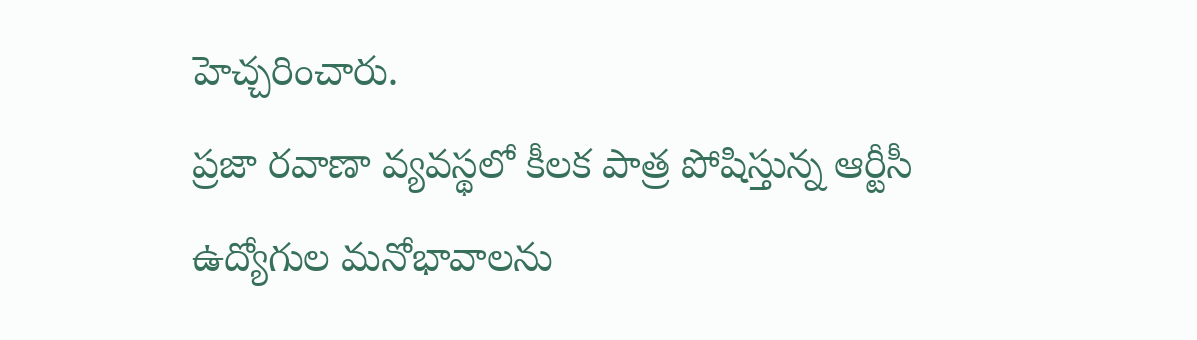హెచ్చరించారు.
ప్రజా రవాణా వ్యవస్థలో కీలక పాత్ర పోషిస్తున్న ఆర్టీసీ ఉద్యోగుల మనోభావాలను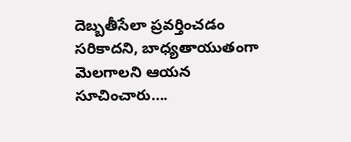దెబ్బతీసేలా ప్రవర్తించడం సరికాదని, బాధ్యతాయుతంగా మెలగాలని ఆయన సూచించారు….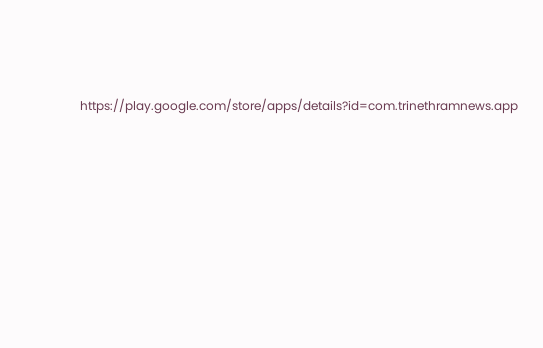https://play.google.com/store/apps/details?id=com.trinethramnews.app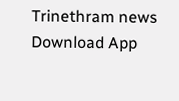Trinethram news
Download App